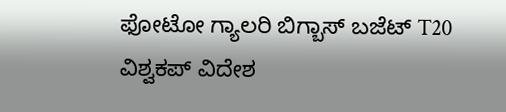ಫೋಟೋ ಗ್ಯಾಲರಿ ಬಿಗ್ಬಾಸ್ ಬಜೆಟ್ T20 ವಿಶ್ವಕಪ್ ವಿದೇಶ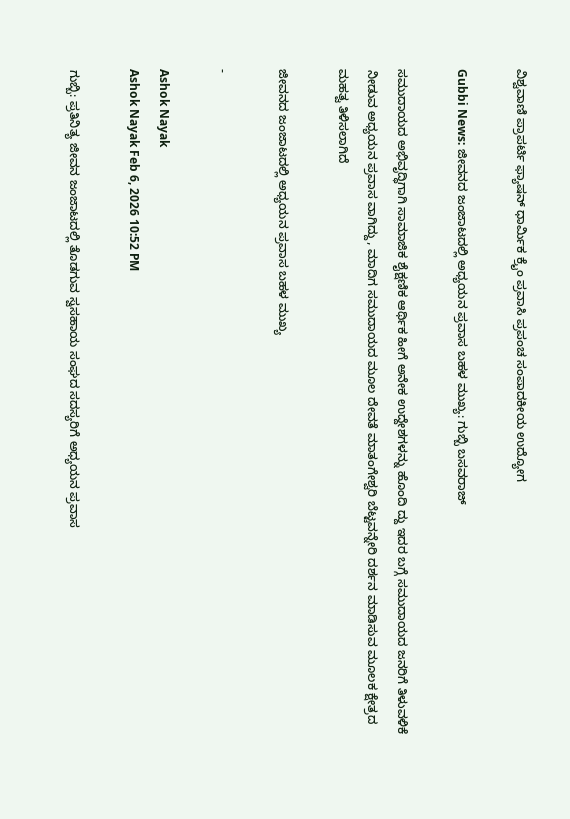ವಿಶ್ವವಾಣಿ ಪ್ರಾಪರ್ಟಿ ಫ್ಯಾಷನ್ ಧಾರ್ಮಿಕ ಕ್ರೈಂ ಪ್ರವಾಸಿ ಪ್ರಪಂಚ ಸಂಪಾದಕೀಯ ಉದ್ಯೋಗ

Gubbi News: ಜೀವನದ ಜಂಜಾಟದಲ್ಲಿ ಅಧ್ಯಯನ ಪ್ರವಾಸ ಬಹಳ ಮುಖ್ಯ: ಗುಬ್ಬಿ ಬಸವರಾಜ್

ಸಮುದಾಯದ ಅಭಿವೃದ್ಧಿಗಾಗಿ ಸಾಮಾಜಿಕ ಶೈಕ್ಷಣಿಕ ಆರ್ಥಿಕ ಹೀಗೆ ಅನೇಕ ಉದ್ದೇಶಗಳನ್ನು ಹೊಂದಿ ದ್ದು ಇದರ ಬಗ್ಗೆ ಸಮುದಾಯದ ಜನರಿಗೆ ತಿಳುವಳಿಕೆ ನೀಡುವ ಅಧ್ಯಯನ ಪ್ರವಾಸ ವಾಗಿದ್ದು, ಮಾದಿಗ ಸಮುದಾಯದ ಮೂಲ ದೇವತೆ ಮಾತಂಗೇಶ್ವರಿ ಬೆಟ್ಟವನ್ನೇರಿ ದರ್ಶನ ಮಾಡಿಸುವ ಮೂಲಕ ಕ್ಷೇತ್ರದ ಮಹತ್ವ ತಿಳಿಸಲಾಗಿದೆ

ಜೀವನದ ಜಂಜಾಟದಲ್ಲಿ ಅಧ್ಯಯನ ಪ್ರವಾಸ ಬಹಳ ಮುಖ್ಯ

-

Ashok Nayak
Ashok Nayak Feb 6, 2026 10:52 PM

ಗುಬ್ಬಿ: ಪ್ರತಿನಿತ್ಯ ಜೀವನ ಜಂಜಾಟದಲ್ಲಿ ತೊಡಗುವ ಸ್ವಸಹಾಯ ಸಂಘದ ಸದಸ್ಯರಿಗೆ ಅಧ್ಯಯನ ಪ್ರವಾಸ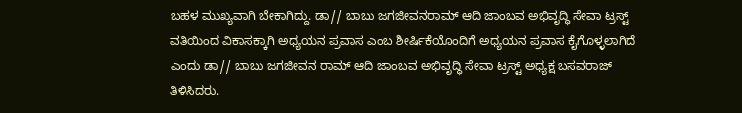ಬಹಳ ಮುಖ್ಯವಾಗಿ ಬೇಕಾಗಿದ್ದು. ಡಾ// ಬಾಬು ಜಗಜೀವನರಾಮ್ ಆದಿ ಜಾಂಬವ ಅಭಿವೃದ್ಧಿ ಸೇವಾ ಟ್ರಸ್ಟ್ ವತಿಯಿಂದ ವಿಕಾಸಕ್ಕಾಗಿ ಅಧ್ಯಯನ ಪ್ರವಾಸ ಎಂಬ ಶೀರ್ಷಿಕೆಯೊಂದಿಗೆ ಅಧ್ಯಯನ ಪ್ರವಾಸ ಕೈಗೊಳ್ಳಲಾಗಿದೆ ಎಂದು ಡಾ// ಬಾಬು ಜಗಜೀವನ ರಾಮ್ ಆದಿ ಜಾಂಬವ ಅಭಿವೃದ್ಧಿ ಸೇವಾ ಟ್ರಸ್ಟ್ ಅಧ್ಯಕ್ಷ ಬಸವರಾಜ್ ತಿಳಿಸಿದರು.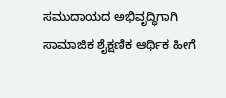ಸಮುದಾಯದ ಅಭಿವೃದ್ಧಿಗಾಗಿ ಸಾಮಾಜಿಕ ಶೈಕ್ಷಣಿಕ ಆರ್ಥಿಕ ಹೀಗೆ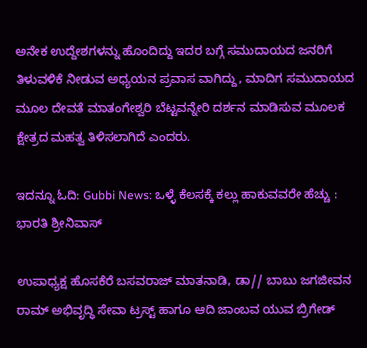ಅನೇಕ ಉದ್ದೇಶಗಳನ್ನು ಹೊಂದಿದ್ದು ಇದರ ಬಗ್ಗೆ ಸಮುದಾಯದ ಜನರಿಗೆ ತಿಳುವಳಿಕೆ ನೀಡುವ ಅಧ್ಯಯನ ಪ್ರವಾಸ ವಾಗಿದ್ದು, ಮಾದಿಗ ಸಮುದಾಯದ ಮೂಲ ದೇವತೆ ಮಾತಂಗೇಶ್ವರಿ ಬೆಟ್ಟವನ್ನೇರಿ ದರ್ಶನ ಮಾಡಿಸುವ ಮೂಲಕ ಕ್ಷೇತ್ರದ ಮಹತ್ವ ತಿಳಿಸಲಾಗಿದೆ ಎಂದರು.

ಇದನ್ನೂ ಓದಿ: Gubbi News: ಒಳ್ಳೆ ಕೆಲಸಕ್ಕೆ ಕಲ್ಲು ಹಾಕುವವರೇ ಹೆಚ್ಚು : ಭಾರತಿ ಶ್ರೀನಿವಾಸ್

ಉಪಾಧ್ಯಕ್ಷ ಹೊಸಕೆರೆ ಬಸವರಾಜ್ ಮಾತನಾಡಿ, ಡಾ// ಬಾಬು ಜಗಜೀವನ ರಾಮ್ ಅಭಿವೃದ್ಧಿ ಸೇವಾ ಟ್ರಸ್ಟ್ ಹಾಗೂ ಆದಿ ಜಾಂಬವ ಯುವ ಬ್ರಿಗೇಡ್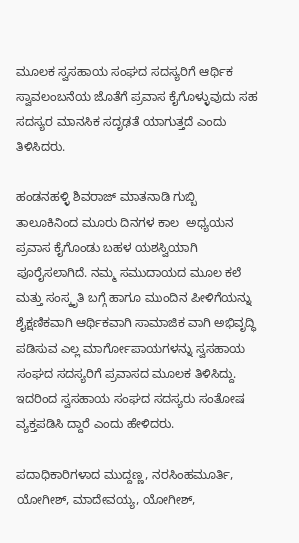ಮೂಲಕ ಸ್ವಸಹಾಯ ಸಂಘದ ಸದಸ್ಯರಿಗೆ ಆರ್ಥಿಕ ಸ್ವಾವಲಂಬನೆಯ ಜೊತೆಗೆ ಪ್ರವಾಸ ಕೈಗೊಳ್ಳುವುದು ಸಹ ಸದಸ್ಯರ ಮಾನಸಿಕ ಸದೃಢತೆ ಯಾಗುತ್ತದೆ ಎಂದು ತಿಳಿಸಿದರು.

ಹಂಡನಹಳ್ಳಿ ಶಿವರಾಜ್ ಮಾತನಾಡಿ ಗುಬ್ಬಿ ತಾಲೂಕಿನಿಂದ ಮೂರು ದಿನಗಳ ಕಾಲ  ಅಧ್ಯಯನ ಪ್ರವಾಸ ಕೈಗೊಂಡು ಬಹಳ ಯಶಸ್ವಿಯಾಗಿ ಪೂರೈಸಲಾಗಿದೆ. ನಮ್ಮ ಸಮುದಾಯದ ಮೂಲ ಕಲೆ ಮತ್ತು ಸಂಸ್ಕೃತಿ ಬಗ್ಗೆ ಹಾಗೂ ಮುಂದಿನ ಪೀಳಿಗೆಯನ್ನು ಶೈಕ್ಷಣಿಕವಾಗಿ ಆರ್ಥಿಕವಾಗಿ ಸಾಮಾಜಿಕ ವಾಗಿ ಅಭಿವೃದ್ಧಿ ಪಡಿಸುವ ಎಲ್ಲ ಮಾರ್ಗೋಪಾಯಗಳನ್ನು ಸ್ವಸಹಾಯ ಸಂಘದ ಸದಸ್ಯರಿಗೆ ಪ್ರವಾಸದ ಮೂಲಕ ತಿಳಿಸಿದ್ದು. ಇದರಿಂದ ಸ್ವಸಹಾಯ ಸಂಘದ ಸದಸ್ಯರು ಸಂತೋಷ ವ್ಯಕ್ತಪಡಿಸಿ ದ್ದಾರೆ ಎಂದು ಹೇಳಿದರು.

ಪದಾಧಿಕಾರಿಗಳಾದ ಮುದ್ದಣ್ಣ, ನರಸಿಂಹಮೂರ್ತಿ, ಯೋಗೀಶ್, ಮಾದೇವಯ್ಯ, ಯೋಗೀಶ್,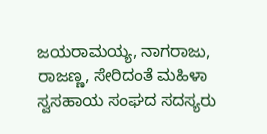ಜಯರಾಮಯ್ಯ, ನಾಗರಾಜು, ರಾಜಣ್ಣ, ಸೇರಿದಂತೆ ಮಹಿಳಾ ಸ್ವಸಹಾಯ ಸಂಘದ ಸದಸ್ಯರು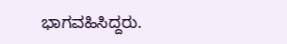ಭಾಗವಹಿಸಿದ್ದರು.